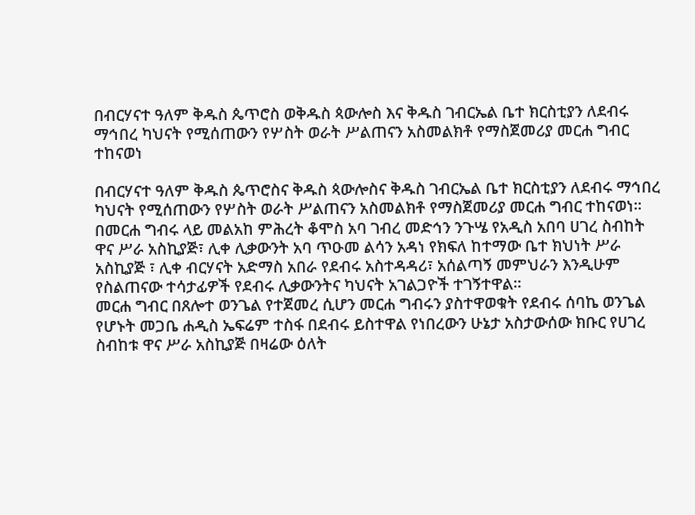በብርሃናተ ዓለም ቅዱስ ጴጥሮስ ወቅዱስ ጳውሎስ እና ቅዱስ ገብርኤል ቤተ ክርስቲያን ለደብሩ ማኅበረ ካህናት የሚሰጠውን የሦስት ወራት ሥልጠናን አስመልክቶ የማስጀመሪያ መርሐ ግብር ተከናወነ

በብርሃናተ ዓለም ቅዱስ ጴጥሮስና ቅዱስ ጳውሎስና ቅዱስ ገብርኤል ቤተ ክርስቲያን ለደብሩ ማኅበረ ካህናት የሚሰጠውን የሦስት ወራት ሥልጠናን አስመልክቶ የማስጀመሪያ መርሐ ግብር ተከናወነ።
በመርሐ ግብሩ ላይ መልአከ ምሕረት ቆሞስ አባ ገብረ መድኅን ንጉሤ የአዲስ አበባ ሀገረ ስብከት ዋና ሥራ አስኪያጅ፣ ሊቀ ሊቃውንት አባ ጥዑመ ልሳን አዳነ የክፍለ ከተማው ቤተ ክህነት ሥራ አስኪያጅ ፣ ሊቀ ብርሃናት አድማስ አበራ የደብሩ አስተዳዳሪ፣ አሰልጣኝ መምህራን እንዲሁም የስልጠናው ተሳታፊዎች የደብሩ ሊቃውንትና ካህናት አገልጋዮች ተገኝተዋል።
መርሐ ግብር በጸሎተ ወንጌል የተጀመረ ሲሆን መርሐ ግብሩን ያስተዋወቁት የደብሩ ሰባኬ ወንጌል የሆኑት መጋቤ ሐዲስ ኤፍሬም ተስፋ በደብሩ ይስተዋል የነበረውን ሁኔታ አስታውሰው ክቡር የሀገረ ስብከቱ ዋና ሥራ አስኪያጅ በዛሬው ዕለት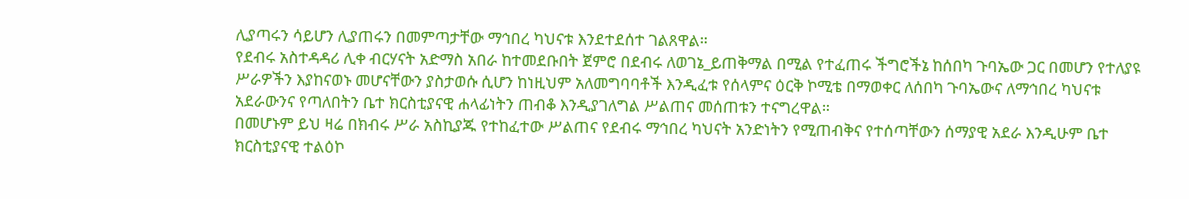ሊያጣሩን ሳይሆን ሊያጠሩን በመምጣታቸው ማኅበረ ካህናቱ እንደተደሰተ ገልጸዋል።
የደብሩ አስተዳዳሪ ሊቀ ብርሃናት አድማስ አበራ ከተመደቡበት ጀምሮ በደብሩ ለወገኔ_ይጠቅማል በሚል የተፈጠሩ ችግሮችኔ ከሰበካ ጉባኤው ጋር በመሆን የተለያዩ ሥራዎችን እያከናወኑ መሆናቸውን ያስታወሱ ሲሆን ከነዚህም አለመግባባቶች እንዲፈቱ የሰላምና ዕርቅ ኮሚቴ በማወቀር ለሰበካ ጉባኤውና ለማኅበረ ካህናቱ አደራውንና የጣለበትን ቤተ ክርስቲያናዊ ሐላፊነትን ጠብቆ እንዲያገለግል ሥልጠና መሰጠቱን ተናግረዋል።
በመሆኑም ይህ ዛሬ በክብሩ ሥራ አስኪያጁ የተከፈተው ሥልጠና የደብሩ ማኅበረ ካህናት አንድነትን የሚጠብቅና የተሰጣቸውን ሰማያዊ አደራ እንዲሁም ቤተ ክርስቲያናዊ ተልዕኮ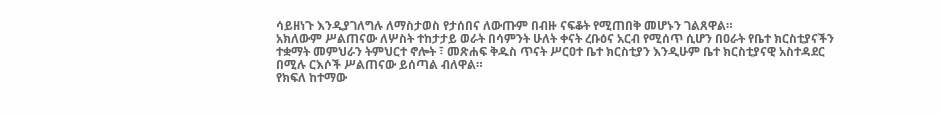ሳይዘነጉ እንዲያገለግሉ ለማስታወስ የታሰበና ለውጡም በብዙ ናፍቆት የሚጠበቅ መሆኑን ገልጸዋል።
አክለውም ሥልጠናው ለሦስት ተከታታይ ወራት በሳምንት ሁለት ቀናት ረቡዕና አርብ የሚሰጥ ሲሆን በዐራት የቤተ ክርስቲያናችን ተቋማት መምህራን ትምህርተ ኖሎት ፣ መጽሐፍ ቅዱስ ጥናት ሥርዐተ ቤተ ክርስቲያን እንዲሁም ቤተ ክርስቲያናዊ አስተዳደር በሚሉ ርእሶች ሥልጠናው ይሰጣል ብለዋል።
የክፍለ ከተማው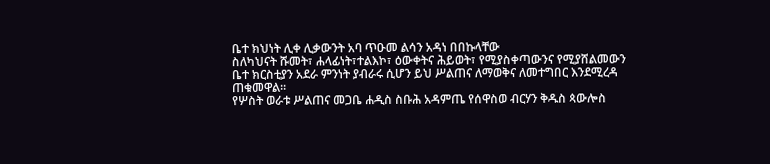ቤተ ክህነት ሊቀ ሊቃውንት አባ ጥዑመ ልሳን አዳነ በበኩላቸው
ስለካህናት ሹመት፣ ሐላፊነት፣ተልእኮ፣ ዕውቀትና ሕይወት፣ የሚያስቀጣውንና የሚያሸልመውን ቤተ ክርስቲያን አደራ ምንነት ያብራሩ ሲሆን ይህ ሥልጠና ለማወቅና ለመተግበር እንደሚረዳ ጠቁመዋል።
የሦስት ወራቱ ሥልጠና መጋቤ ሐዲስ ስቡሕ አዳምጤ የሰዋስወ ብርሃን ቅዱስ ጳውሎስ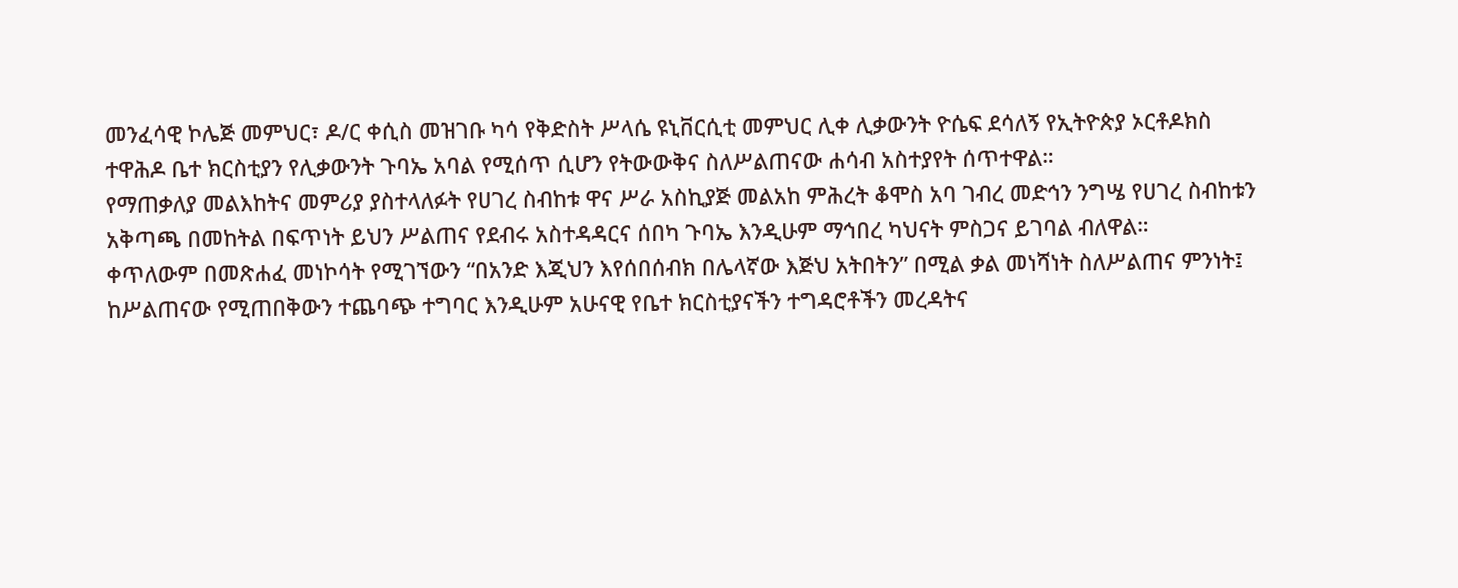መንፈሳዊ ኮሌጅ መምህር፣ ዶ/ር ቀሲስ መዝገቡ ካሳ የቅድስት ሥላሴ ዩኒቨርሲቲ መምህር ሊቀ ሊቃውንት ዮሴፍ ደሳለኝ የኢትዮጵያ ኦርቶዶክስ ተዋሕዶ ቤተ ክርስቲያን የሊቃውንት ጉባኤ አባል የሚሰጥ ሲሆን የትውውቅና ስለሥልጠናው ሐሳብ አስተያየት ሰጥተዋል።
የማጠቃለያ መልእከትና መምሪያ ያስተላለፉት የሀገረ ስብከቱ ዋና ሥራ አስኪያጅ መልአከ ምሕረት ቆሞስ አባ ገብረ መድኅን ንግሤ የሀገረ ስብከቱን አቅጣጫ በመከትል በፍጥነት ይህን ሥልጠና የደብሩ አስተዳዳርና ሰበካ ጉባኤ እንዲሁም ማኅበረ ካህናት ምስጋና ይገባል ብለዋል።
ቀጥለውም በመጽሐፈ መነኮሳት የሚገኘውን “በአንድ እጂህን እየሰበሰብክ በሌላኛው እጅህ አትበትን” በሚል ቃል መነሻነት ስለሥልጠና ምንነት፤ ከሥልጠናው የሚጠበቅውን ተጨባጭ ተግባር እንዲሁም አሁናዊ የቤተ ክርስቲያናችን ተግዳሮቶችን መረዳትና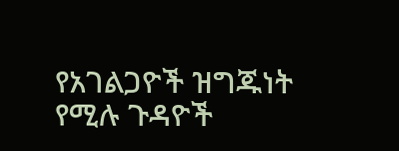የአገልጋዮች ዝግጁነት የሚሉ ጉዳዮች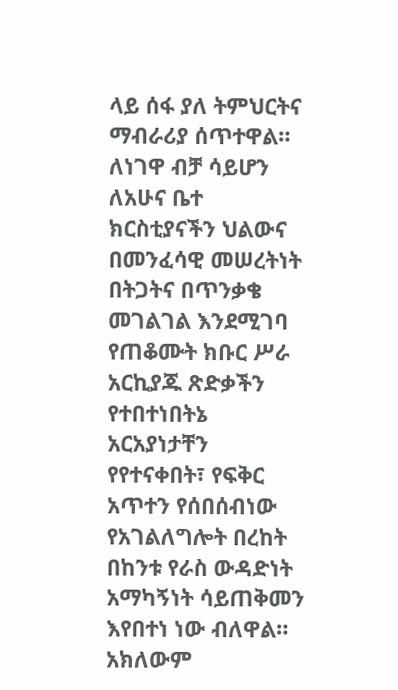ላይ ሰፋ ያለ ትምህርትና ማብራሪያ ሰጥተዋል።
ለነገዋ ብቻ ሳይሆን ለአሁና ቤተ ክርስቲያናችን ህልውና በመንፈሳዊ መሠረትነት በትጋትና በጥንቃቄ መገልገል እንደሚገባ የጠቆሙት ክቡር ሥራ አርኪያጁ ጽድቃችን የተበተነበትኔ አርአያነታቸን የየተናቀበት፣ የፍቅር አጥተን የሰበሰብነው የአገልለግሎት በረከት በከንቱ የራስ ውዳድነት አማካኝነት ሳይጠቅመን እየበተነ ነው ብለዋል።
አክለውም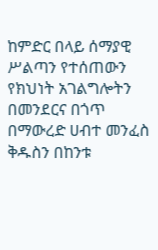ከምድር በላይ ሰማያዊ ሥልጣን የተሰጠውን የክህነት አገልግሎትን በመንደርና በጎጥ በማውረድ ሀብተ መንፈስ ቅዱስን በከንቱ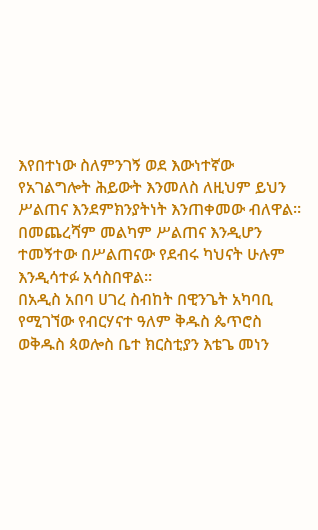እየበተነው ስለምንገኝ ወደ እውነተኛው የአገልግሎት ሕይውት እንመለስ ለዚህም ይህን ሥልጠና እንደምክንያትነት እንጠቀመው ብለዋል።
በመጨረሻም መልካም ሥልጠና እንዲሆን ተመኝተው በሥልጠናው የደብሩ ካህናት ሁሉም እንዲሳተፉ አሳስበዋል።
በአዲስ አበባ ሀገረ ስብከት በዊንጌት አካባቢ የሚገኘው የብርሃናተ ዓለም ቅዱስ ጴጥሮስ ወቅዱስ ጳወሎስ ቤተ ክርስቲያን እቴጌ መነን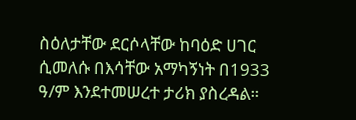ስዕለታቸው ደርሶላቸው ከባዕድ ሀገር ሲመለሱ በእሳቸው አማካኝነት በ1933 ዓ/ም እንደተመሠረተ ታሪክ ያስረዳል።